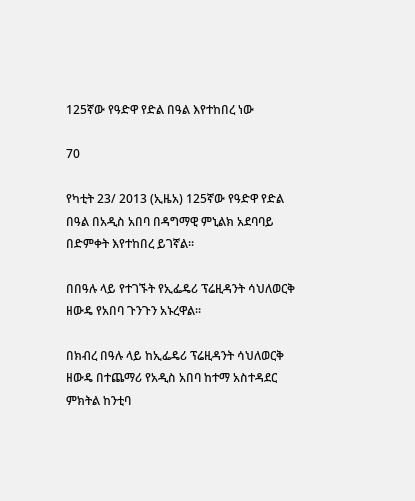125ኛው የዓድዋ የድል በዓል እየተከበረ ነው

70

የካቲት 23/ 2013 (ኢዜአ) 125ኛው የዓድዋ የድል በዓል በአዲስ አበባ በዳግማዊ ምኒልክ አደባባይ በድምቀት እየተከበረ ይገኛል።

በበዓሉ ላይ የተገኙት የኢፌዴሪ ፕሬዚዳንት ሳህለወርቅ ዘውዴ የአበባ ጉንጉን አኑረዋል።

በክብረ በዓሉ ላይ ከኢፌዴሪ ፕሬዚዳንት ሳህለወርቅ ዘውዴ በተጨማሪ የአዲስ አበባ ከተማ አስተዳደር ምክትል ከንቲባ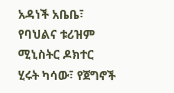አዳነች አቤቤ፣ የባህልና ቱሪዝም ሚኒስትር ዶክተር ሂሩት ካሳው፣ የጀግኖች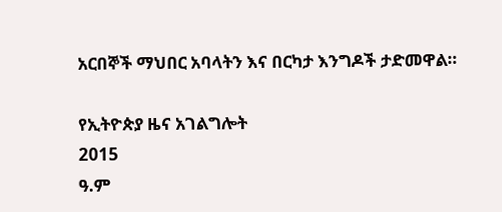አርበኞች ማህበር አባላትን እና በርካታ እንግዶች ታድመዋል።

የኢትዮጵያ ዜና አገልግሎት
2015
ዓ.ም